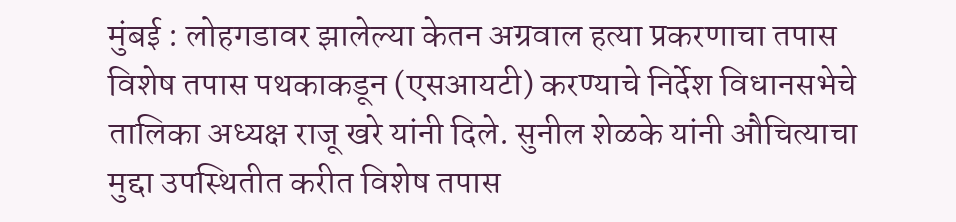मुंबई : लोहगडावर झालेल्या केतन अग्रवाल हत्या प्रकरणाचा तपास विशेष तपास पथकाकडून (एसआयटी) करण्याचे निर्देश विधानसभेचे तालिका अध्यक्ष राजू खरे यांनी दिले. सुनील शेळके यांनी औचित्याचा मुद्दा उपस्थितीत करीत विशेष तपास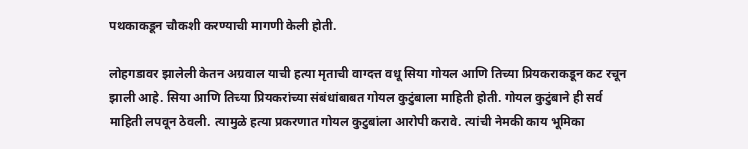पथकाकडून चौकशी करण्याची मागणी केली होती.

लोहगडावर झालेली केतन अग्रवाल याची हत्या मृताची वाग्दत्त वधू सिया गोयल आणि तिच्या प्रियकराकडून कट रचून झाली आहे. सिया आणि तिच्या प्रियकरांच्या संबंधांबाबत गोयल कुटुंबाला माहिती होती. गोयल कुटुंबाने ही सर्व माहिती लपवून ठेवली. त्यामुळे हत्या प्रकरणात गोयल कुटुबांला आरोपी करावे. त्यांची नेमकी काय भूमिका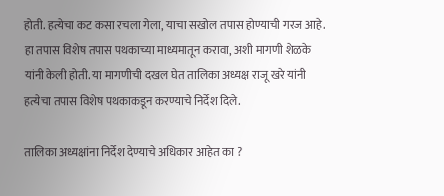होती. हत्येचा कट कसा रचला गेला, याचा सखोल तपास होण्याची गरज आहे. हा तपास विशेष तपास पथकाच्या माध्यमातून करावा, अशी मागणी शेळके यांनी केली होती. या मागणीची दखल घेत तालिका अध्यक्ष राजू खरे यांनी हत्येचा तपास विशेष पथकाकडून करण्याचे निर्देश दिले.

तालिका अध्यक्षांना निर्देश देण्याचे अधिकार आहेत का ?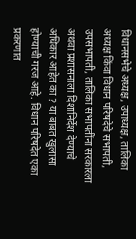विधानसभेचे अध्यक्ष, उपाध्यक्ष, तालिका अध्यक्ष किंवा विधान परिषदेचे सभापती, उपसभापती, तालिका सभापतींना सरकारला अथवा प्रशासनाला दिशानिर्देश देण्याचे अधिकार आहेत का ? या बाबत खुलासा होण्याची गरज आहे. विधान परिषदेत एका प्रकरणात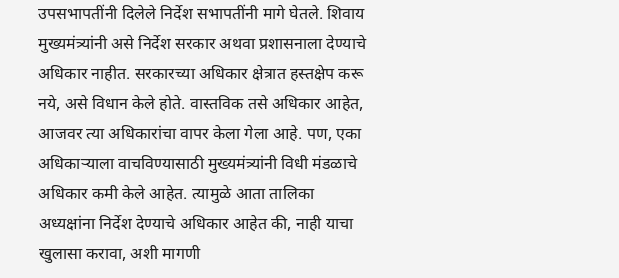उपसभापतींनी दिलेले निर्देश सभापतींनी मागे घेतले. शिवाय मुख्यमंत्र्यांनी असे निर्देश सरकार अथवा प्रशासनाला देण्याचे अधिकार नाहीत. सरकारच्या अधिकार क्षेत्रात हस्तक्षेप करू नये, असे विधान केले होते. वास्तविक तसे अधिकार आहेत, आजवर त्या अधिकारांचा वापर केला गेला आहे. पण, एका अधिकाऱ्याला वाचविण्यासाठी मुख्यमंत्र्यांनी विधी मंडळाचे अधिकार कमी केले आहेत. त्यामुळे आता तालिका अध्यक्षांना निर्देश देण्याचे अधिकार आहेत की, नाही याचा खुलासा करावा, अशी मागणी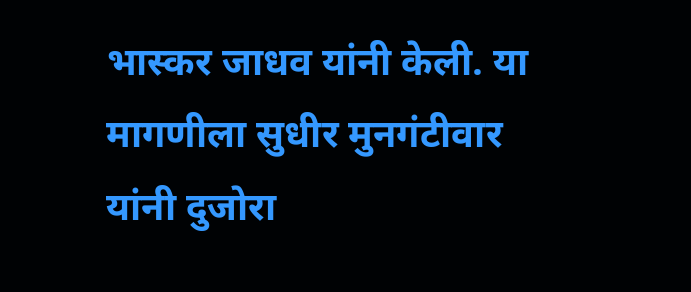भास्कर जाधव यांनी केली. या मागणीला सुधीर मुनगंटीवार यांनी दुजोरा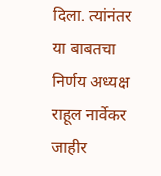दिला. त्यांनंतर या बाबतचा निर्णय अध्यक्ष राहूल नार्वेकर जाहीर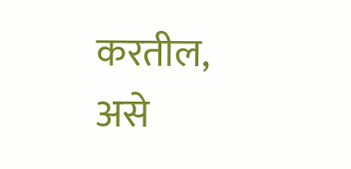करतील, असे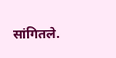सांगितले.